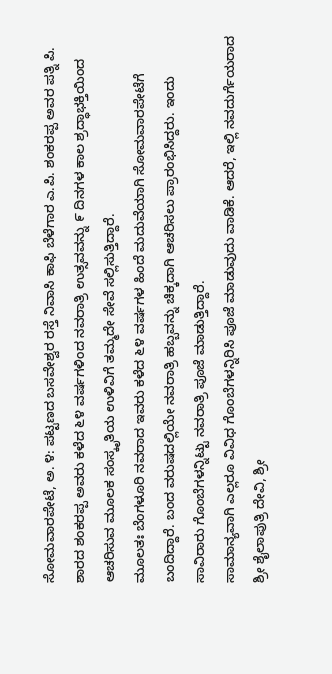ಸೋಮವಾರಪೇಟೆ, ಅ. ೪: ಪಟ್ಟಣದ ಬಸವೇಶ್ವರ ರಸ್ತೆ ನಿವಾಸಿ ಕಾಫಿ ಬೆಳೆಗಾರ ಎ.ಪಿ. ಶಂಕರಪ್ಪ ಅವರ ಪತ್ನಿ ಪಿ. ಶಾರದ ಶಂಕರಪ್ಪ ಅವರು ಕಳೆದ ೬೪ ವರ್ಷಗಳಿಂದ ನವರಾತ್ರಿ ಉತ್ಸವವನ್ನು ೯ ದಿನಗಳ ಕಾಲ ಶ್ರದ್ಧಾಭಕ್ತಿಯಿಂದ ಆಚರಿಸುವ ಮೂಲಕ ಸಂಸ್ಕೃತಿಯ ಉಳಿವಿಗೆ ತಮ್ಮದೇ ಸೇವೆ ಸಲ್ಲಿಸುತ್ತಿದ್ದಾರೆ.
ಮೂಲತಃ ಬೆಂಗಳೂರಿ ನವರಾದ ಇವರು ಕಳೆದ ೬೪ ವರ್ಷಗಳ ಹಿಂದೆ ಮದುವೆಯಾಗಿ ಸೋಮವಾರಪೇಟೆಗೆ ಬಂದಿದ್ದಾರೆ. ಬಂದ ವರುಷದಲ್ಲಿಯೇ ನವರಾತ್ರಿ ಹಬ್ಬವನ್ನು ಚಿಕ್ಕದಾಗಿ ಆಚರಿಸಲು ಪ್ರಾರಂಭಿಸಿದ್ದರು. ಇಂದು ಸಾವಿರಾರು ಗೊಂಬೆಗಳನ್ನಿಟ್ಟು ನವರಾತ್ರಿ ಪೂಜೆ ಮಾಡುತ್ತಿದ್ದಾರೆ.
ಸಾಮಾನ್ಯವಾಗಿ ಎಲ್ಲರೂ ವಿವಿಧ ಗೊಂಬೆಗಳನ್ನಿರಿಸಿ ಪೂಜೆ ಮಾಡುವುದು ವಾಡಿಕೆ. ಆದರೆ, ಇಲ್ಲಿ ನವದುರ್ಗೆಯರಾದ ಶ್ರೀ ಶೈಲಾಪುತ್ರಿ ದೇವಿ, ಶ್ರೀ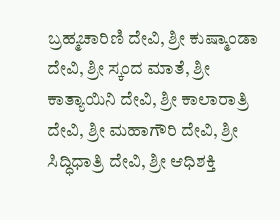ಬ್ರಹ್ಮಚಾರಿಣಿ ದೇವಿ, ಶ್ರೀ ಕುಷ್ಮಾಂಡಾ ದೇವಿ, ಶ್ರೀ ಸ್ಕಂದ ಮಾತೆ, ಶ್ರೀ ಕಾತ್ಯಾಯಿನಿ ದೇವಿ, ಶ್ರೀ ಕಾಲಾರಾತ್ರಿ ದೇವಿ, ಶ್ರೀ ಮಹಾಗೌರಿ ದೇವಿ, ಶ್ರೀ ಸಿದ್ಧಿಧಾತ್ರಿ ದೇವಿ, ಶ್ರೀ ಆಧಿಶಕ್ತಿ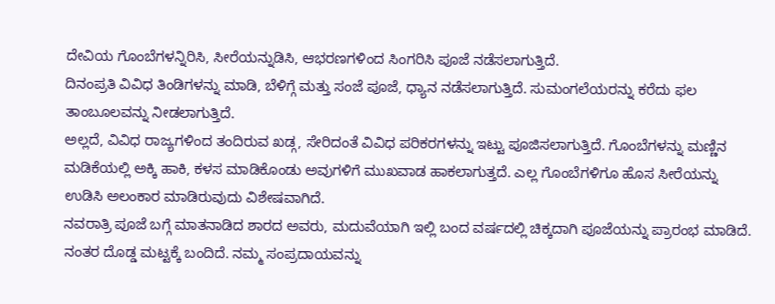ದೇವಿಯ ಗೊಂಬೆಗಳನ್ನಿರಿಸಿ, ಸೀರೆಯನ್ನುಡಿಸಿ, ಆಭರಣಗಳಿಂದ ಸಿಂಗರಿಸಿ ಪೂಜೆ ನಡೆಸಲಾಗುತ್ತಿದೆ.
ದಿನಂಪ್ರತಿ ವಿವಿಧ ತಿಂಡಿಗಳನ್ನು ಮಾಡಿ, ಬೆಳಿಗ್ಗೆ ಮತ್ತು ಸಂಜೆ ಪೂಜೆ, ಧ್ಯಾನ ನಡೆಸಲಾಗುತ್ತಿದೆ. ಸುಮಂಗಲೆಯರನ್ನು ಕರೆದು ಫಲ ತಾಂಬೂಲವನ್ನು ನೀಡಲಾಗುತ್ತಿದೆ.
ಅಲ್ಲದೆ, ವಿವಿಧ ರಾಜ್ಯಗಳಿಂದ ತಂದಿರುವ ಖಡ್ಗ, ಸೇರಿದಂತೆ ವಿವಿಧ ಪರಿಕರಗಳನ್ನು ಇಟ್ಟು ಪೂಜಿಸಲಾಗುತ್ತಿದೆ. ಗೊಂಬೆಗಳನ್ನು ಮಣ್ಣಿನ ಮಡಿಕೆಯಲ್ಲಿ ಅಕ್ಕಿ ಹಾಕಿ, ಕಳಸ ಮಾಡಿಕೊಂಡು ಅವುಗಳಿಗೆ ಮುಖವಾಡ ಹಾಕಲಾಗುತ್ತದೆ. ಎಲ್ಲ ಗೊಂಬೆಗಳಿಗೂ ಹೊಸ ಸೀರೆಯನ್ನು ಉಡಿಸಿ ಅಲಂಕಾರ ಮಾಡಿರುವುದು ವಿಶೇಷವಾಗಿದೆ.
ನವರಾತ್ರಿ ಪೂಜೆ ಬಗ್ಗೆ ಮಾತನಾಡಿದ ಶಾರದ ಅವರು, ಮದುವೆಯಾಗಿ ಇಲ್ಲಿ ಬಂದ ವರ್ಷದಲ್ಲಿ ಚಿಕ್ಕದಾಗಿ ಪೂಜೆಯನ್ನು ಪ್ರಾರಂಭ ಮಾಡಿದೆ.
ನಂತರ ದೊಡ್ಡ ಮಟ್ಟಕ್ಕೆ ಬಂದಿದೆ. ನಮ್ಮ ಸಂಪ್ರದಾಯವನ್ನು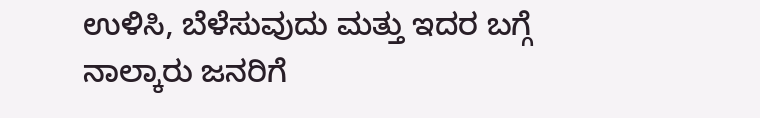ಉಳಿಸಿ, ಬೆಳೆಸುವುದು ಮತ್ತು ಇದರ ಬಗ್ಗೆ ನಾಲ್ಕಾರು ಜನರಿಗೆ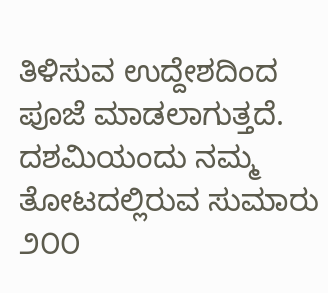ತಿಳಿಸುವ ಉದ್ದೇಶದಿಂದ ಪೂಜೆ ಮಾಡಲಾಗುತ್ತದೆ.
ದಶಮಿಯಂದು ನಮ್ಮ ತೋಟದಲ್ಲಿರುವ ಸುಮಾರು ೨೦೦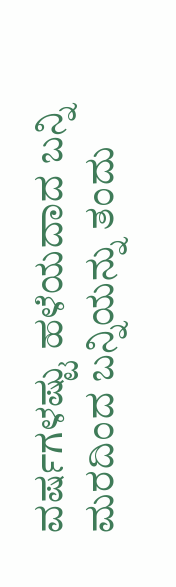ವರ್ಷಗಳಷ್ಟು ಹಳೆಯದಾದ ಬನ್ನಿ ಮರದಿಂದ ಬನ್ನಿಯನ್ನು ತಂದು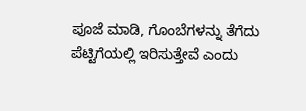ಪೂಜೆ ಮಾಡಿ, ಗೊಂಬೆಗಳನ್ನು ತೆಗೆದು ಪೆಟ್ಟಿಗೆಯಲ್ಲಿ ಇರಿಸುತ್ತೇವೆ ಎಂದು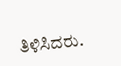ತಿಳಿಸಿದರು.